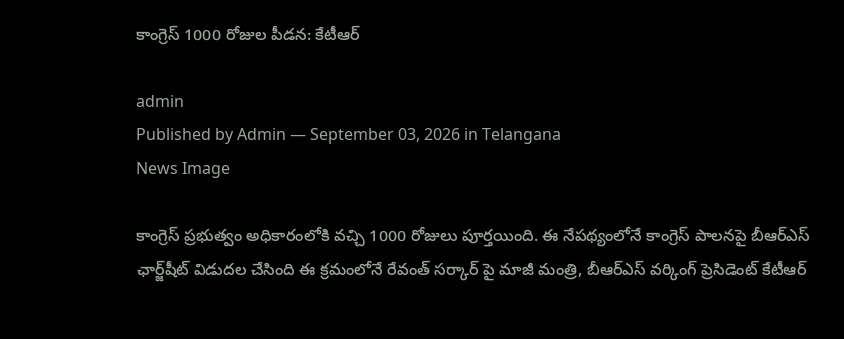కాంగ్రెస్ 1000 రోజుల పీడన: కేటీఆర్

admin
Published by Admin — September 03, 2026 in Telangana
News Image

కాంగ్రెస్‌ ప్రభుత్వం అధికారంలోకి వచ్చి 1000 రోజులు పూర్తయింది. ఈ నేపథ్యంలోనే కాంగ్రెస్ పాలనపై బీఆర్‌ఎస్‌ ఛార్జ్‌షీట్‌ విడుదల చేసింది ఈ క్రమంలోనే రేవంత్ సర్కార్ పై మాజీ మంత్రి, బీఆర్ఎస్ వర్కింగ్ ప్రెసిడెంట్ కేటీఆర్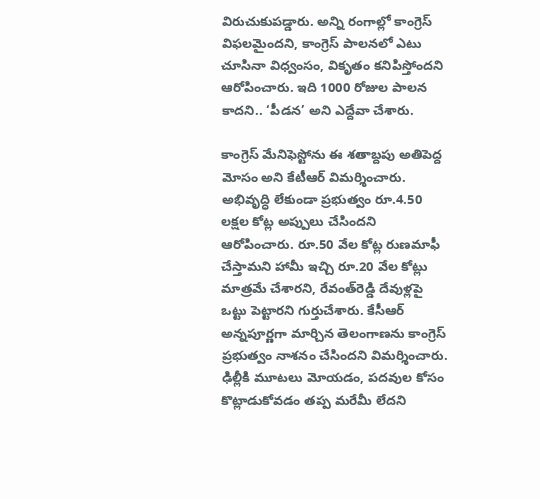విరుచుకుపడ్డారు. అన్ని రంగాల్లో కాంగ్రెస్ విఫలమైందని, కాంగ్రెస్‌ పాలనలో ఎటు చూసినా విధ్వంసం, వికృతం కనిపిస్తోందని ఆరోపించారు. ఇది 1000 రోజుల పాలన కాదని.. ‘పీడన’ అని ఎద్దేవా చేశారు.

కాంగ్రెస్‌ మేనిఫెస్టోను ఈ శతాబ్దపు అతిపెద్ద మోసం అని కేటీఆర్ విమర్శించారు. అభివృద్ధి లేకుండా ప్రభుత్వం రూ.4.50 లక్షల కోట్ల అప్పులు చేసిందని ఆరోపించారు. రూ.50 వేల కోట్ల రుణమాఫీ చేస్తామని హామీ ఇచ్చి రూ.20 వేల కోట్లు మాత్రమే చేశారని, రేవంత్‌రెడ్డి దేవుళ్లపై ఒట్టు పెట్టారని గుర్తుచేశారు. కేసీఆర్‌ అన్నపూర్ణగా మార్చిన తెలంగాణను కాంగ్రెస్‌ ప్రభుత్వం నాశనం చేసిందని విమర్శించారు. ఢిల్లీకి మూటలు మోయడం, పదవుల కోసం కొట్లాడుకోవడం తప్ప మరేమీ లేదని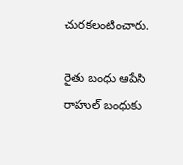చురకలంటించారు.

రైతు బంధు ఆపేసి రాహుల్‌ బంధుకు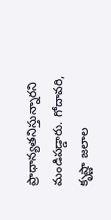ప్రాధాన్యతనిస్తున్నారని మండిపడ్డారు. గోదావరి, కృష్ణా జలాల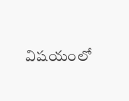విషయంలో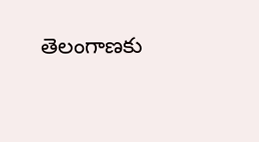తెలంగాణకు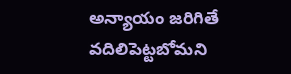అన్యాయం జరిగితే వదిలిపెట్టబోమని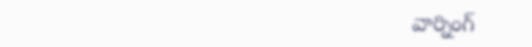వార్నింగ్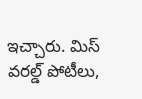ఇచ్చారు. మిస్‌ వరల్డ్‌ పోటీలు,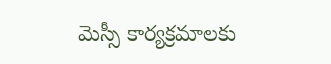మెస్సీ కార్యక్రమాలకు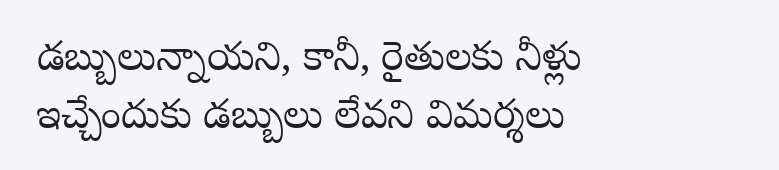డబ్బులున్నాయని, కానీ, రైతులకు నీళ్లు ఇచ్చేందుకు డబ్బులు లేవని విమర్శలు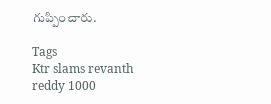గుప్పించారు.

Tags
Ktr slams revanth reddy 1000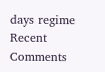days regime
Recent Comments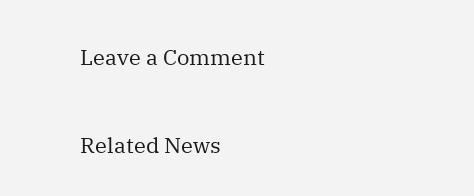Leave a Comment

Related News